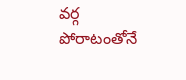వర్గ పోరాటంతోనే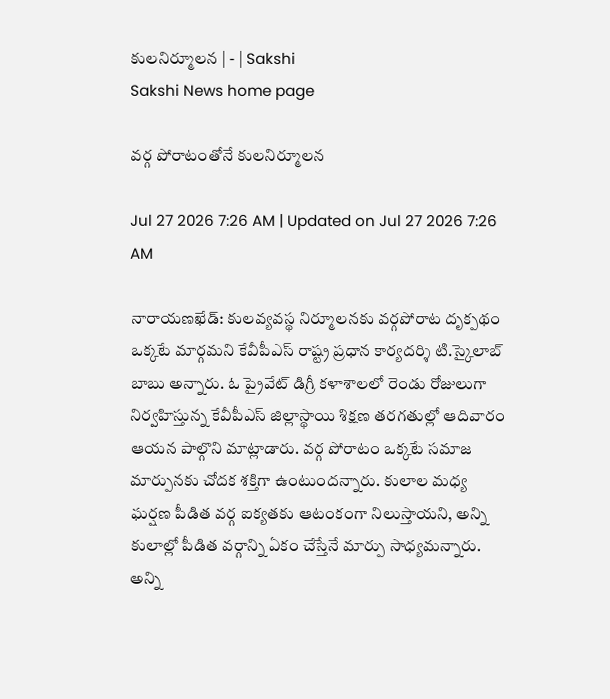కులనిర్మూలన | - | Sakshi
Sakshi News home page

వర్గ పోరాటంతోనే కులనిర్మూలన

Jul 27 2026 7:26 AM | Updated on Jul 27 2026 7:26 AM

నారాయణఖేడ్‌: కులవ్యవస్థ నిర్మూలనకు వర్గపోరాట దృక్పథం ఒక్కటే మార్గమని కేవీపీఎస్‌ రాష్ట్ర ప్రధాన కార్యదర్శి టి.స్కైలాబ్‌ బాబు అన్నారు. ఓ ప్రైవేట్‌ డిగ్రీ కళాశాలలో రెండు రోజులుగా నిర్వహిస్తున్న కేవీపీఎస్‌ జిల్లాస్థాయి శిక్షణ తరగతుల్లో ఆదివారం ఆయన పాల్గొని మాట్లాడారు. వర్గ పోరాటం ఒక్కటే సమాజ మార్పునకు చోదక శక్తిగా ఉంటుందన్నారు. కులాల మధ్య ఘర్షణ పీడిత వర్గ ఐక్యతకు ఆటంకంగా నిలుస్తాయని, అన్ని కులాల్లో పీడిత వర్గాన్ని ఏకం చేస్తేనే మార్పు సాధ్యమన్నారు. అన్ని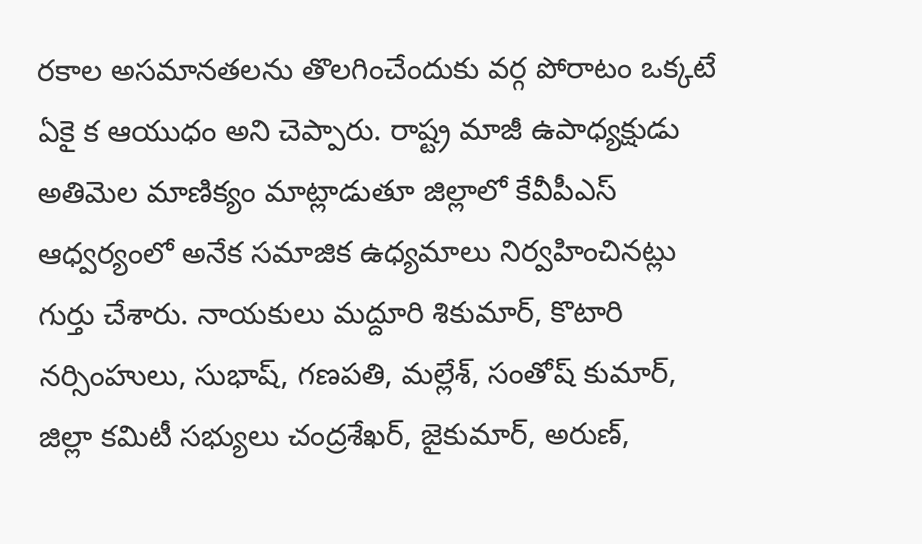రకాల అసమానతలను తొలగించేందుకు వర్గ పోరాటం ఒక్కటే ఏకై క ఆయుధం అని చెప్పారు. రాష్ట్ర మాజీ ఉపాధ్యక్షుడు అతిమెల మాణిక్యం మాట్లాడుతూ జిల్లాలో కేవీపీఎస్‌ ఆధ్వర్యంలో అనేక సమాజిక ఉధ్యమాలు నిర్వహించినట్లు గుర్తు చేశారు. నాయకులు మద్దూరి శికుమార్‌, కొటారి నర్సింహులు, సుభాష్‌, గణపతి, మల్లేశ్‌, సంతోష్‌ కుమార్‌, జిల్లా కమిటీ సభ్యులు చంద్రశేఖర్‌, జైకుమార్‌, అరుణ్‌,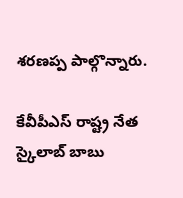శరణప్ప పాల్గొన్నారు.

కేవీపీఎస్‌ రాష్ట్ర నేత స్కైలాబ్‌ బాబు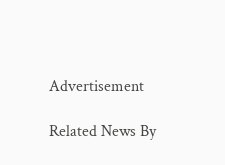Advertisement

Related News By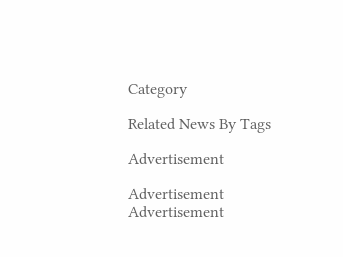Category

Related News By Tags

Advertisement

Advertisement
Advertisement